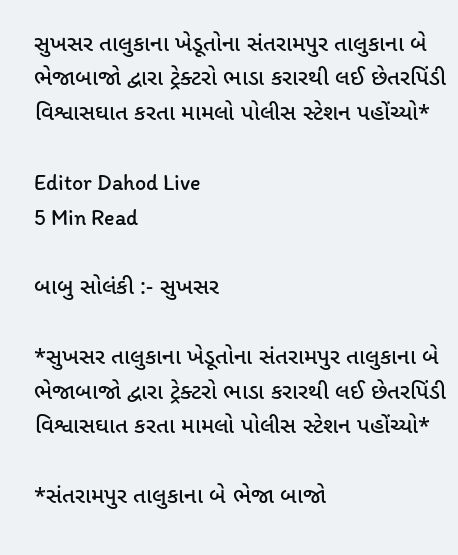સુખસર તાલુકાના ખેડૂતોના સંતરામપુર તાલુકાના બે ભેજાબાજો દ્વારા ટ્રેક્ટરો ભાડા કરારથી લઈ છેતરપિંડી વિશ્વાસઘાત કરતા મામલો પોલીસ સ્ટેશન પહોંચ્યો*

Editor Dahod Live
5 Min Read

બાબુ સોલંકી :- સુખસર

*સુખસર તાલુકાના ખેડૂતોના સંતરામપુર તાલુકાના બે ભેજાબાજો દ્વારા ટ્રેક્ટરો ભાડા કરારથી લઈ છેતરપિંડી વિશ્વાસઘાત કરતા મામલો પોલીસ સ્ટેશન પહોંચ્યો*

*સંતરામપુર તાલુકાના બે ભેજા બાજો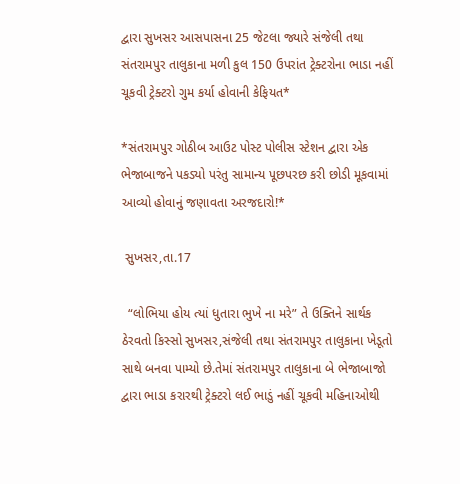દ્વારા સુખસર આસપાસના 25 જેટલા જ્યારે સંજેલી તથા સંતરામપુર તાલુકાના મળી કુલ 150 ઉપરાંત ટ્રેક્ટરોના ભાડા નહીં ચૂકવી ટ્રેક્ટરો ગુમ કર્યા હોવાની કેફિયત*

*સંતરામપુર ગોઠીબ આઉટ પોસ્ટ પોલીસ સ્ટેશન દ્વારા એક ભેજાબાજને પકડ્યો પરંતુ સામાન્ય પૂછપરછ કરી છોડી મૂકવામાં આવ્યો હોવાનું જણાવતા અરજદારો!*

 સુખસર,તા.17

  “લોભિયા હોય ત્યાં ધુતારા ભુખે ના મરે” તે ઉક્તિને સાર્થક ઠેરવતો કિસ્સો સુખસર,સંજેલી તથા સંતરામપુર તાલુકાના ખેડૂતો સાથે બનવા પામ્યો છે.તેમાં સંતરામપુર તાલુકાના બે ભેજાબાજો દ્વારા ભાડા કરારથી ટ્રેક્ટરો લઈ ભાડું નહીં ચૂકવી મહિનાઓથી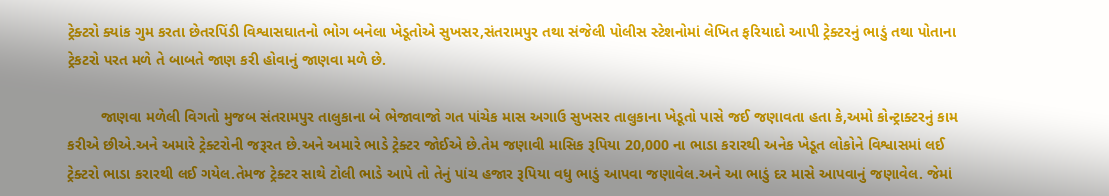ટ્રેક્ટરો ક્યાંક ગુમ કરતા છેતરપિંડી વિશ્વાસઘાતનો ભોગ બનેલા ખેડૂતોએ સુખસર,સંતરામપુર તથા સંજેલી પોલીસ સ્ટેશનોમાં લેખિત ફરિયાદો આપી ટ્રેક્ટરનું ભાડું તથા પોતાના ટ્રેકટરો પરત મળે તે બાબતે જાણ કરી હોવાનું જાણવા મળે છે.

        જાણવા મળેલી વિગતો મુજબ સંતરામપુર તાલુકાના બે ભેજાવાજો ગત પાંચેક માસ અગાઉ સુખસર તાલુકાના ખેડૂતો પાસે જઈ જણાવતા હતા કે,અમો કોન્ટ્રાક્ટરનું કામ કરીએ છીએ.અને અમારે ટ્રેક્ટરોની જરૂરત છે.અને અમારે ભાડે ટ્રેક્ટર જોઈએ છે.તેમ જણાવી માસિક રૂપિયા 20,000 ના ભાડા કરારથી અનેક ખેડૂત લોકોને વિશ્વાસમાં લઈ ટ્રેક્ટરો ભાડા કરારથી લઈ ગયેલ.તેમજ ટ્રેક્ટર સાથે ટોલી ભાડે આપે તો તેનું પાંચ હજાર રૂપિયા વધુ ભાડું આપવા જણાવેલ.અને આ ભાડું દર માસે આપવાનું જણાવેલ. જેમાં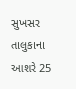સુખસર તાલુકાના આશરે 25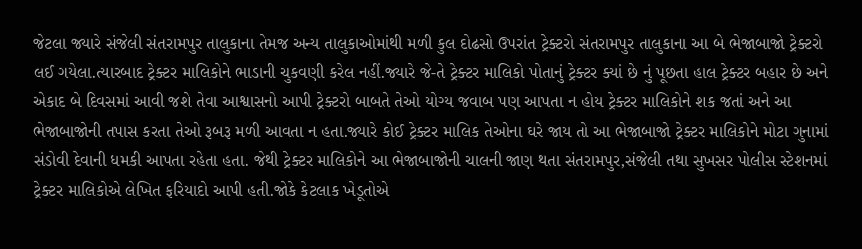જેટલા જ્યારે સંજેલી સંતરામપુર તાલુકાના તેમજ અન્ય તાલુકાઓમાંથી મળી કુલ દોઢસો ઉપરાંત ટ્રેક્ટરો સંતરામપુર તાલુકાના આ બે ભેજાબાજો ટ્રેક્ટરો લઈ ગયેલા.ત્યારબાદ ટ્રેક્ટર માલિકોને ભાડાની ચુકવણી કરેલ નહીં.જ્યારે જે-તે ટ્રેક્ટર માલિકો પોતાનું ટ્રેક્ટર ક્યાં છે નું પૂછતા હાલ ટ્રેક્ટર બહાર છે અને એકાદ બે દિવસમાં આવી જશે તેવા આશ્વાસનો આપી ટ્રેક્ટરો બાબતે તેઓ યોગ્ય જવાબ પણ આપતા ન હોય ટ્રેક્ટર માલિકોને શક જતાં અને આ ભેજાબાજોની તપાસ કરતા તેઓ રૂબરૂ મળી આવતા ન હતા.જ્યારે કોઈ ટ્રેક્ટર માલિક તેઓના ઘરે જાય તો આ ભેજાબાજો ટ્રેક્ટર માલિકોને મોટા ગુનામાં સંડોવી દેવાની ધમકી આપતા રહેતા હતા. જેથી ટ્રેક્ટર માલિકોને આ ભેજાબાજોની ચાલની જાણ થતા સંતરામપુર,સંજેલી તથા સુખસર પોલીસ સ્ટેશનમાં ટ્રેક્ટર માલિકોએ લેખિત ફરિયાદો આપી હતી.જોકે કેટલાક ખેડૂતોએ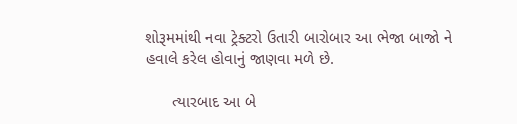શોરૂમમાંથી નવા ટ્રેક્ટરો ઉતારી બારોબાર આ ભેજા બાજો ને હવાલે કરેલ હોવાનું જાણવા મળે છે.

      ત્યારબાદ આ બે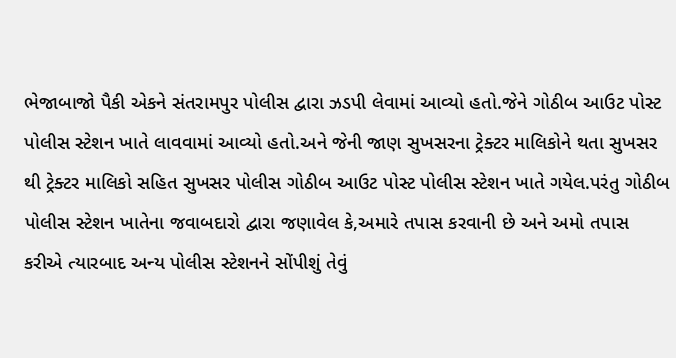ભેજાબાજો પૈકી એકને સંતરામપુર પોલીસ દ્વારા ઝડપી લેવામાં આવ્યો હતો.જેને ગોઠીબ આઉટ પોસ્ટ પોલીસ સ્ટેશન ખાતે લાવવામાં આવ્યો હતો.અને જેની જાણ સુખસરના ટ્રેક્ટર માલિકોને થતા સુખસર થી ટ્રેક્ટર માલિકો સહિત સુખસર પોલીસ ગોઠીબ આઉટ પોસ્ટ પોલીસ સ્ટેશન ખાતે ગયેલ.પરંતુ ગોઠીબ પોલીસ સ્ટેશન ખાતેના જવાબદારો દ્વારા જણાવેલ કે,અમારે તપાસ કરવાની છે અને અમો તપાસ કરીએ ત્યારબાદ અન્ય પોલીસ સ્ટેશનને સોંપીશું તેવું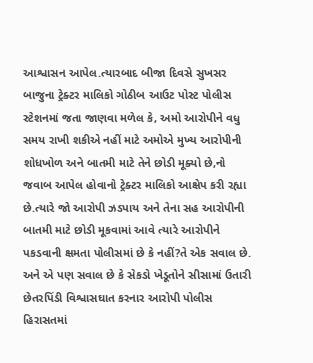આશ્વાસન આપેલ.ત્યારબાદ બીજા દિવસે સુખસર બાજુના ટ્રેક્ટર માલિકો ગોઠીબ આઉટ પોસ્ટ પોલીસ સ્ટેશનમાં જતા જાણવા મળેલ કે, અમો આરોપીને વધુ સમય રાખી શકીએ નહીં માટે અમોએ મુખ્ય આરોપીની શોધખોળ અને બાતમી માટે તેને છોડી મૂક્યો છે,નો જવાબ આપેલ હોવાનો ટ્રેક્ટર માલિકો આક્ષેપ કરી રહ્યા છે.ત્યારે જો આરોપી ઝડપાય અને તેના સહ આરોપીની બાતમી માટે છોડી મૂકવામાં આવે ત્યારે આરોપીને પકડવાની ક્ષમતા પોલીસમાં છે કે નહીં?તે એક સવાલ છે. અને એ પણ સવાલ છે કે સેકડો ખેડૂતોને સીસામાં ઉતારી છેતરપિંડી વિશ્વાસઘાત કરનાર આરોપી પોલીસ હિરાસતમાં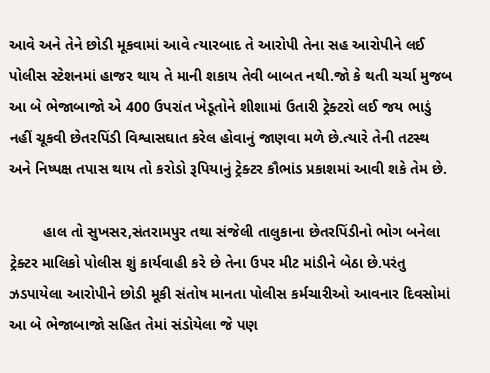આવે અને તેને છોડી મૂકવામાં આવે ત્યારબાદ તે આરોપી તેના સહ આરોપીને લઈ પોલીસ સ્ટેશનમાં હાજર થાય તે માની શકાય તેવી બાબત નથી.જો કે થતી ચર્ચા મુજબ આ બે ભેજાબાજો એ 400 ઉપરાંત ખેડૂતોને શીશામાં ઉતારી ટ્રેક્ટરો લઈ જય ભાડું નહીં ચૂકવી છેતરપિંડી વિશ્વાસઘાત કરેલ હોવાનું જાણવા મળે છે.ત્યારે તેની તટસ્થ અને નિષ્પક્ષ તપાસ થાય તો કરોડો રૂપિયાનું ટ્રેક્ટર કૌભાંડ પ્રકાશમાં આવી શકે તેમ છે.

        હાલ તો સુખસર,સંતરામપુર તથા સંજેલી તાલુકાના છેતરપિંડીનો ભોગ બનેલા ટ્રેક્ટર માલિકો પોલીસ શું કાર્યવાહી કરે છે તેના ઉપર મીટ માંડીને બેઠા છે.પરંતુ ઝડપાયેલા આરોપીને છોડી મૂકી સંતોષ માનતા પોલીસ કર્મચારીઓ આવનાર દિવસોમાં આ બે ભેજાબાજો સહિત તેમાં સંડોયેલા જે પણ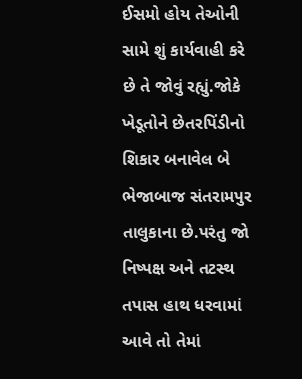ઈસમો હોય તેઓની સામે શું કાર્યવાહી કરે છે તે જોવું રહ્યું.જોકે ખેડૂતોને છેતરપિંડીનો શિકાર બનાવેલ બે ભેજાબાજ સંતરામપુર તાલુકાના છે.પરંતુ જો નિષ્પક્ષ અને તટસ્થ તપાસ હાથ ધરવામાં આવે તો તેમાં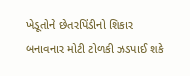ખેડૂતોને છેતરપિંડીનો શિકાર બનાવનાર મોટી ટોળકી ઝડપાઈ શકે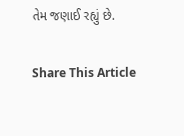તેમ જણાઈ રહ્યું છે.

Share This Article